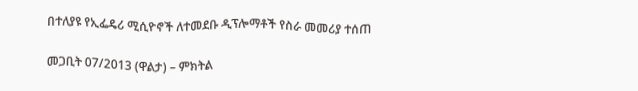በተለያዩ የኢፌዴሪ ሚሲዮኖች ለተመደቡ ዲፕሎማቶች የስራ መመሪያ ተሰጠ

መጋቢት 07/2013 (ዋልታ) – ምክትል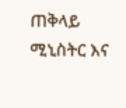ጠቅላይ ሚኒስትር እና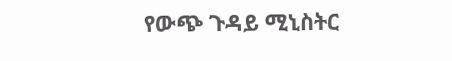የውጭ ጉዳይ ሚኒስትር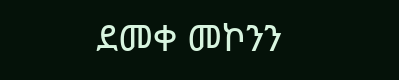ደመቀ መኮንን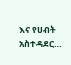እና የሀብት አስተዳደር…